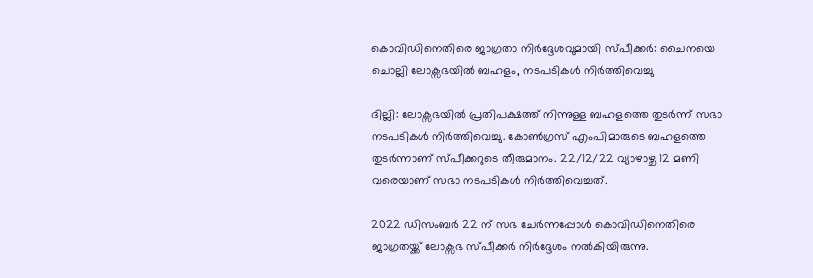കൊവിഡിനെതിരെ ജാഗ്രതാ നിർദ്ദേശവുമായി സ്പീക്കർ: ചൈനയെ ചൊല്ലി ലോക്സഭയിൽ ബഹളം, നടപടികൾ നിർത്തിവെച്ചു

ദില്ലി: ലോക്സഭയിൽ പ്രതിപക്ഷത്ത് നിന്നുള്ള ബഹളത്തെ തുടർന്ന് സഭാ നടപടികൾ നിർത്തിവെച്ചു. കോൺഗ്രസ് എംപിമാരുടെ ബഹളത്തെ തുടർന്നാണ് സ്പീക്കറുടെ തീരുമാനം. 22/12/22 വ്യാഴാഴ്ച 12 മണി വരെയാണ് സഭാ നടപടികൾ നിർത്തിവെച്ചത്.

2022 ഡിസംബർ 22 ന് സഭ ചേർന്നപ്പോൾ കൊവിഡിനെതിരെ ജാഗ്രതയ്ക്ക് ലോക്സഭ സ്പീക്കർ നിർദ്ദേശം നൽകിയിരുന്നു.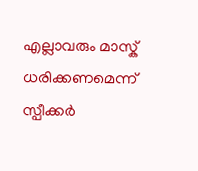എല്ലാവരും മാസ്ക് ധരിക്കണമെന്ന് സ്പീക്കർ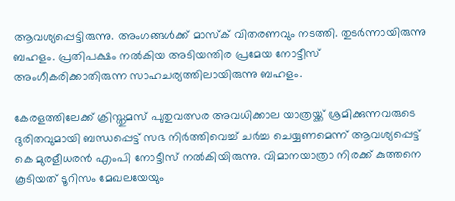ആവശ്യപ്പെട്ടിരുന്നു. അംഗങ്ങൾക്ക് മാസ്ക് വിതരണവും നടത്തി. തുടർന്നായിരുന്നു ബഹളം. പ്രതിപക്ഷം നൽകിയ അടിയന്തിര പ്രമേയ നോട്ടീസ് അംഗീകരിക്കാതിരുന്ന സാഹചര്യത്തിലായിരുന്നു ബഹളം.

കേരളത്തിലേക്ക് ക്രിസ്തുമസ് പുതുവത്സര അവധിക്കാല യാത്രയ്ക്ക് ശ്രമിക്കുന്നവരുടെ ദുരിതവുമായി ബന്ധപ്പെട്ട് സഭ നിർത്തിവെച്ച് ചർച്ച ചെയ്യണമെന്ന് ആവശ്യപ്പെട്ട് കെ മുരളീധരൻ എംപി നോട്ടീസ് നൽകിയിരുന്നു. വിമാനയാത്രാ നിരക്ക് കുത്തനെ കൂടിയത് ടൂറിസം മേഖലയേയും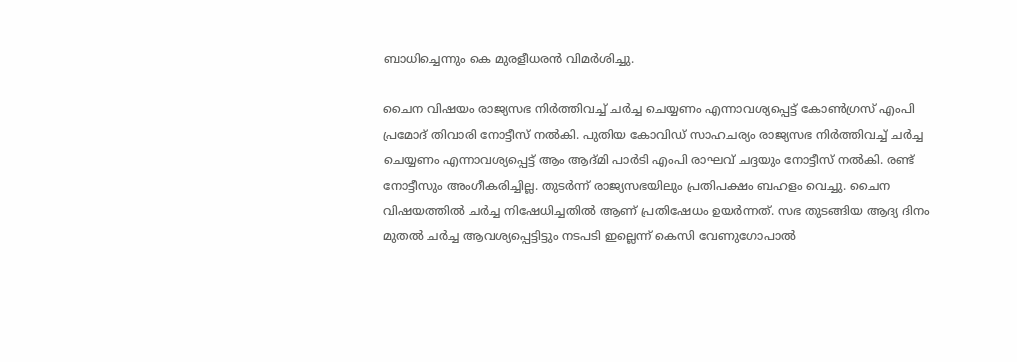ബാധിച്ചെന്നും കെ മുരളീധരൻ വിമർശിച്ചു.

ചൈന വിഷയം രാജ്യസഭ നിർത്തിവച്ച് ചർച്ച ചെയ്യണം എന്നാവശ്യപ്പെട്ട് കോൺഗ്രസ് എംപി പ്രമോദ് തിവാരി നോട്ടീസ് നൽകി. പുതിയ കോവിഡ് സാഹചര്യം രാജ്യസഭ നിർത്തിവച്ച് ചർച്ച ചെയ്യണം എന്നാവശ്യപ്പെട്ട് ആം ആദ്മി പാർടി എംപി രാഘവ് ചദ്ദയും നോട്ടീസ് നൽകി. രണ്ട് നോട്ടീസും അംഗീകരിച്ചില്ല. തുടർന്ന് രാജ്യസഭയിലും പ്രതിപക്ഷം ബഹളം വെച്ചു. ചൈന വിഷയത്തിൽ ചർച്ച നിഷേധിച്ചതിൽ ആണ് പ്രതിഷേധം ഉയർന്നത്. സഭ തുടങ്ങിയ ആദ്യ ദിനം മുതൽ ചർച്ച ആവശ്യപ്പെട്ടിട്ടും നടപടി ഇല്ലെന്ന് കെസി വേണുഗോപാൽ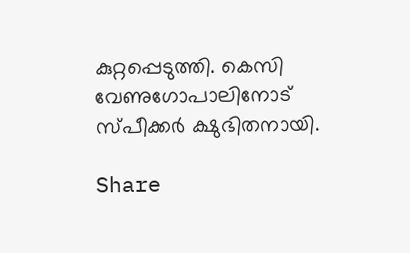കുറ്റപ്പെടുത്തി. കെസി വേണുഗോപാലിനോട് സ്പീക്കർ ക്ഷുഭിതനായി.

Share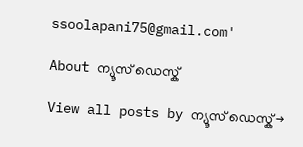ssoolapani75@gmail.com'

About ന്യൂസ് ഡെസ്ക്

View all posts by ന്യൂസ് ഡെസ്ക് →